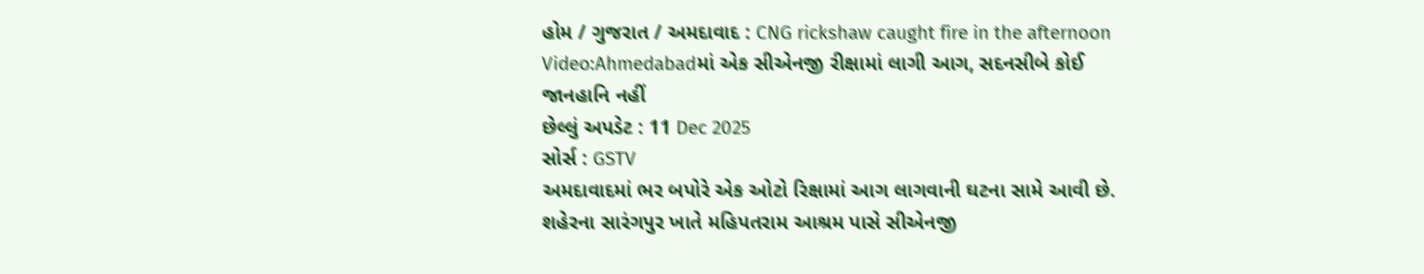હોમ / ગુજરાત / અમદાવાદ : CNG rickshaw caught fire in the afternoon
Video:Ahmedabadમાં એક સીએનજી રીક્ષામાં લાગી આગ, સદનસીબે કોઈ જાનહાનિ નહીં
છેલ્લું અપડેટ : 11 Dec 2025
સોર્સ : GSTV
અમદાવાદમાં ભર બપોરે એક ઓટો રિક્ષામાં આગ લાગવાની ઘટના સામે આવી છે. શહેરના સારંગપુર ખાતે મહિપતરામ આશ્રમ પાસે સીએનજી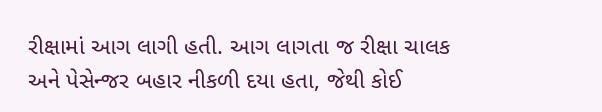રીક્ષામાં આગ લાગી હતી. આગ લાગતા જ રીક્ષા ચાલક અને પેસેન્જર બહાર નીકળી દયા હતા, જેથી કોઈ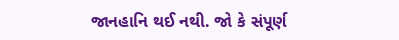જાનહાનિ થઈ નથી. જો કે સંપૂર્ણ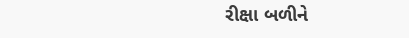રીક્ષા બળીને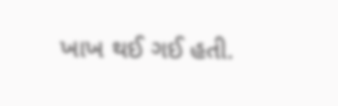ખાખ થઈ ગઈ હતી.